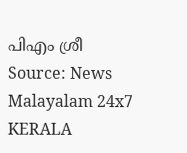പിഎം ശ്രീ Source: News Malayalam 24x7
KERALA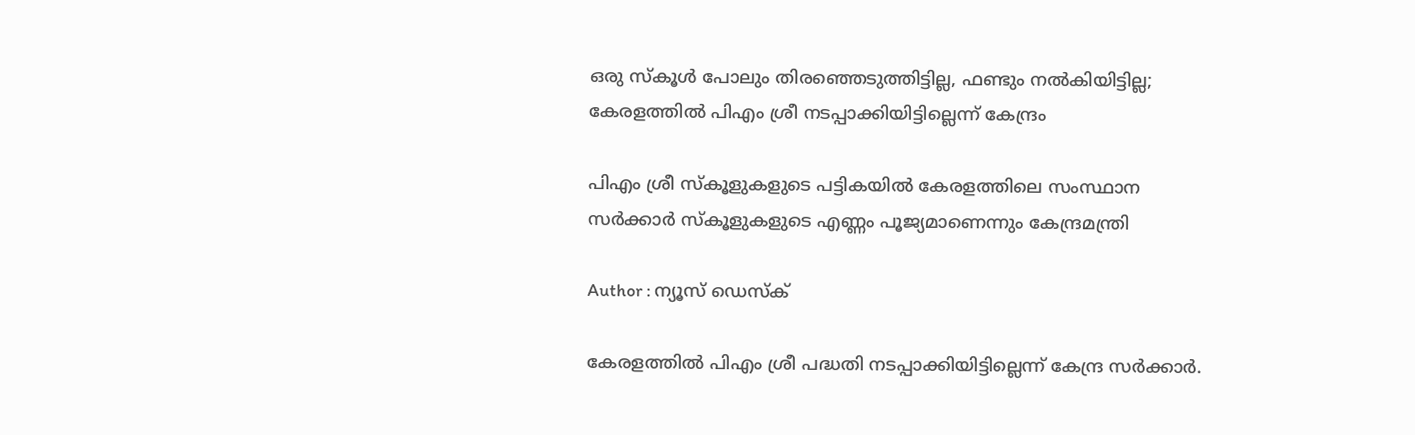ഒരു സ്കൂള്‍ പോലും തിരഞ്ഞെടുത്തിട്ടില്ല, ഫണ്ടും നല്‍കിയിട്ടില്ല; കേരളത്തിൽ പിഎം ശ്രീ നടപ്പാക്കിയിട്ടില്ലെന്ന് കേന്ദ്രം

പിഎം ശ്രീ സ്കൂളുകളുടെ പട്ടികയിൽ കേരളത്തിലെ സംസ്ഥാന സർക്കാർ സ്കൂളുകളുടെ എണ്ണം പൂജ്യമാണെന്നും കേന്ദ്രമന്ത്രി

Author : ന്യൂസ് ഡെസ്ക്

കേരളത്തില്‍ പിഎം ശ്രീ പദ്ധതി നടപ്പാക്കിയിട്ടില്ലെന്ന് കേന്ദ്ര സര്‍ക്കാര്‍.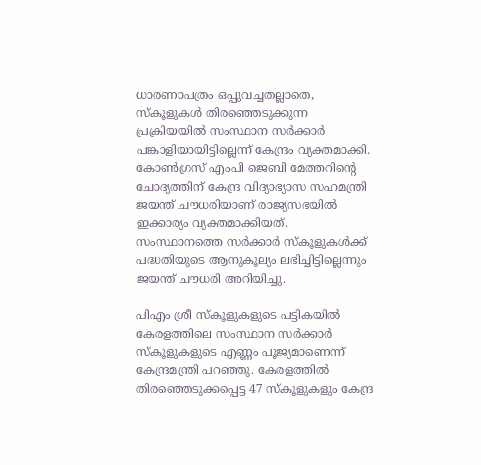ധാരണാപത്രം ഒപ്പുവച്ചതല്ലാതെ, സ്കൂളുകള്‍ തിരഞ്ഞെടുക്കുന്ന പ്രക്രിയയില്‍ സംസ്ഥാന സര്‍ക്കാര്‍ പങ്കാളിയായിട്ടില്ലെന്ന് കേന്ദ്രം വ്യക്തമാക്കി. കോണ്‍ഗ്രസ് എംപി ജെബി മേത്തറിന്റെ ചോദ്യത്തിന് കേന്ദ്ര വിദ്യാഭ്യാസ സഹമന്ത്രി ജയന്ത് ചൗധരിയാണ് രാജ്യസഭയില്‍ ഇക്കാര്യം വ്യക്തമാക്കിയത്. സംസ്ഥാനത്തെ സര്‍ക്കാര്‍ സ്‌കൂളുകള്‍ക്ക് പദ്ധതിയുടെ ആനുകൂല്യം ലഭിച്ചിട്ടില്ലെന്നും ജയന്ത് ചൗധരി അറിയിച്ചു.

പിഎം ശ്രീ സ്കൂളുകളുടെ പട്ടികയിൽ കേരളത്തിലെ സംസ്ഥാന സർക്കാർ സ്കൂളുകളുടെ എണ്ണം പൂജ്യമാണെന്ന് കേന്ദ്രമന്ത്രി പറഞ്ഞു. കേരളത്തിൽ തിരഞ്ഞെടുക്കപ്പെട്ട 47 സ്കൂളുകളും കേന്ദ്ര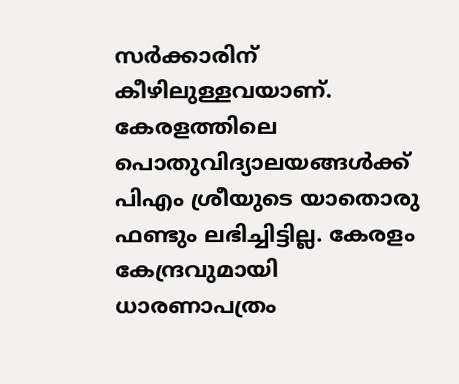സർക്കാരിന് കീഴിലുള്ളവയാണ്. കേരളത്തിലെ പൊതുവിദ്യാലയങ്ങൾക്ക് പിഎം ശ്രീയുടെ യാതൊരു ഫണ്ടും ലഭിച്ചിട്ടില്ല. കേരളം കേന്ദ്രവുമായി ധാരണാപത്രം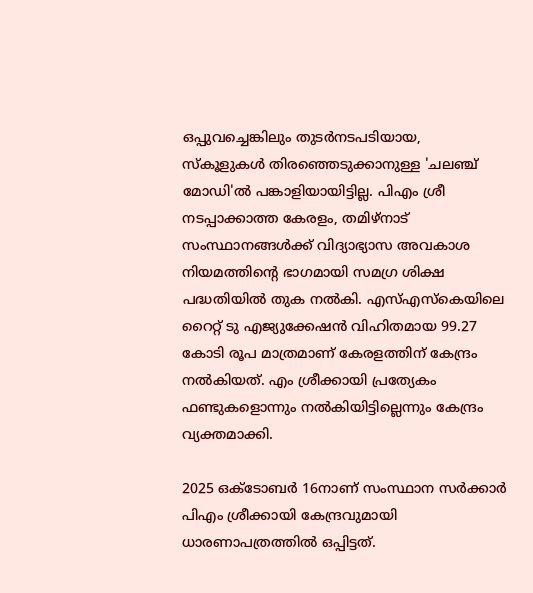ഒപ്പുവച്ചെങ്കിലും തുടർനടപടിയായ, സ്കൂളുകള്‍ തിരഞ്ഞെടുക്കാനുള്ള 'ചലഞ്ച് മോഡി'ല്‍ പങ്കാളിയായിട്ടില്ല. പിഎം ശ്രീ നടപ്പാക്കാത്ത കേരളം, തമിഴ്‌നാട് സംസ്ഥാനങ്ങൾക്ക് വിദ്യാഭ്യാസ അവകാശ നിയമത്തിന്റെ ഭാഗമായി സമഗ്ര ശിക്ഷ പദ്ധതിയിൽ തുക നൽകി. എസ്എസ്കെയിലെ റൈറ്റ് ടു എജ്യുക്കേഷൻ വിഹിതമായ 99.27 കോടി രൂപ മാത്രമാണ് കേരളത്തിന് കേന്ദ്രം നൽകിയത്. എം ശ്രീക്കായി പ്രത്യേകം ഫണ്ടുകളൊന്നും നൽകിയിട്ടില്ലെന്നും കേന്ദ്രം വ്യക്തമാക്കി.

2025 ഒക്ടോബര്‍ 16നാണ് സംസ്ഥാന സർക്കാർ പിഎം ശ്രീക്കായി കേന്ദ്രവുമായി ധാരണാപത്രത്തിൽ ഒപ്പിട്ടത്.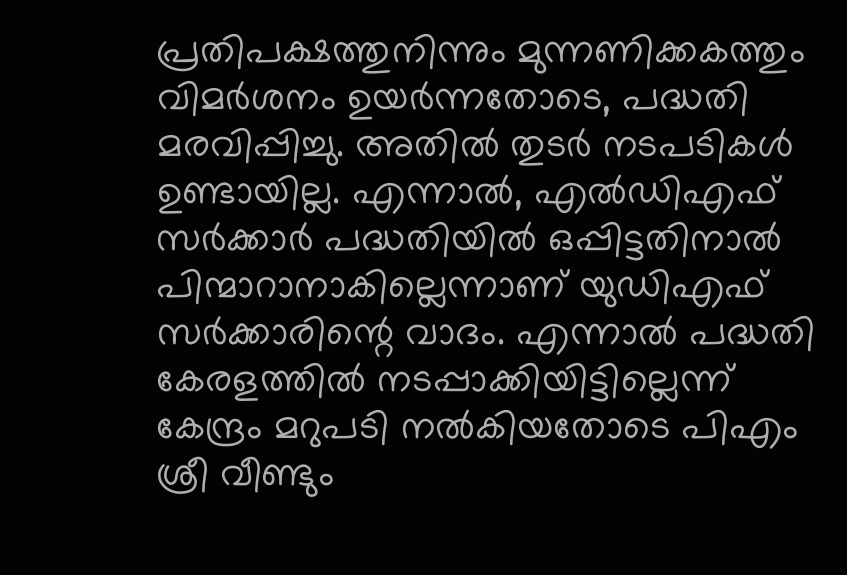പ്രതിപക്ഷത്തുനിന്നും മുന്നണിക്കകത്തും വിമര്‍ശനം ഉയര്‍ന്നതോടെ, പദ്ധതി മരവിപ്പിച്ചു. അതില്‍ തുടര്‍ നടപടികള്‍ ഉണ്ടായില്ല. എന്നാല്‍, എല്‍ഡിഎഫ് സര്‍ക്കാര്‍ പദ്ധതിയില്‍ ഒപ്പിട്ടതിനാല്‍ പിന്മാറാനാകില്ലെന്നാണ് യുഡിഎഫ് സര്‍ക്കാരിന്റെ വാദം. എന്നാല്‍ പദ്ധതി കേരളത്തില്‍ നടപ്പാക്കിയിട്ടില്ലെന്ന് കേന്ദ്രം മറുപടി നല്‍കിയതോടെ പിഎം ശ്രീ വീണ്ടും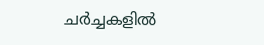ചര്‍ച്ചകളില്‍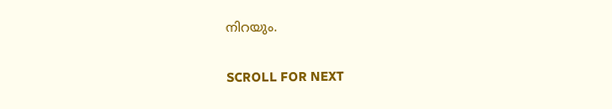നിറയും.

SCROLL FOR NEXT